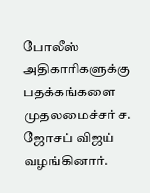போலீஸ் அதிகாரிகளுக்கு பதக்கங்களை முதலமைச்சர் ச. ஜோசப் விஜய் வழங்கினார்.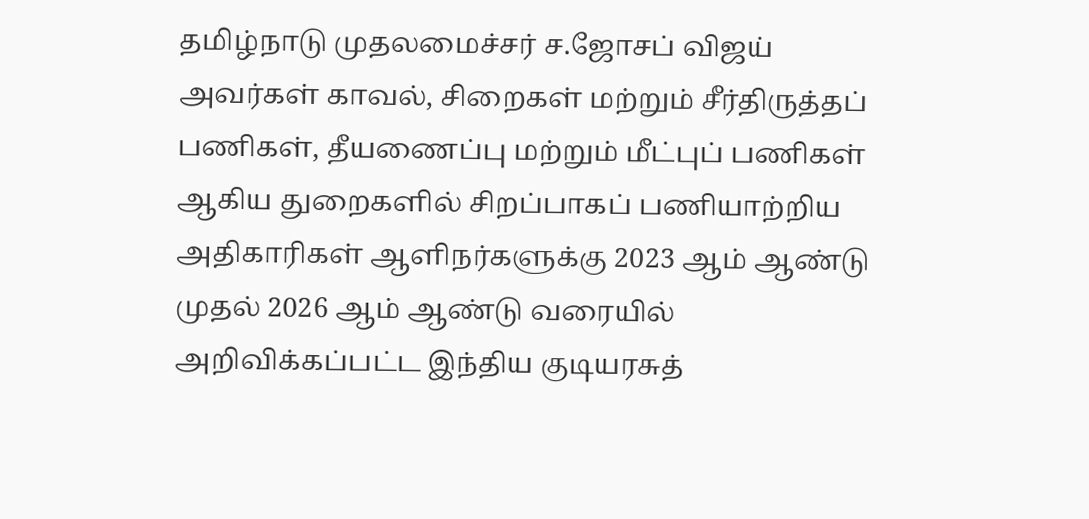தமிழ்நாடு முதலமைச்சர் ச.ஜோசப் விஜய் அவர்கள் காவல், சிறைகள் மற்றும் சீர்திருத்தப் பணிகள், தீயணைப்பு மற்றும் மீட்புப் பணிகள் ஆகிய துறைகளில் சிறப்பாகப் பணியாற்றிய அதிகாரிகள் ஆளிநர்களுக்கு 2023 ஆம் ஆண்டு முதல் 2026 ஆம் ஆண்டு வரையில் அறிவிக்கப்பட்ட இந்திய குடியரசுத்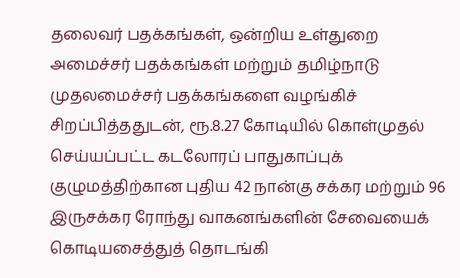தலைவர் பதக்கங்கள், ஒன்றிய உள்துறை அமைச்சர் பதக்கங்கள் மற்றும் தமிழ்நாடு முதலமைச்சர் பதக்கங்களை வழங்கிச் சிறப்பித்ததுடன், ரூ.8.27 கோடியில் கொள்முதல் செய்யப்பட்ட கடலோரப் பாதுகாப்புக் குழுமத்திற்கான புதிய 42 நான்கு சக்கர மற்றும் 96 இருசக்கர ரோந்து வாகனங்களின் சேவையைக் கொடியசைத்துத் தொடங்கி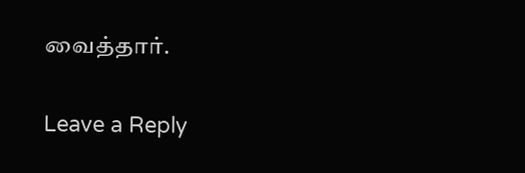வைத்தார்.

Leave a Reply